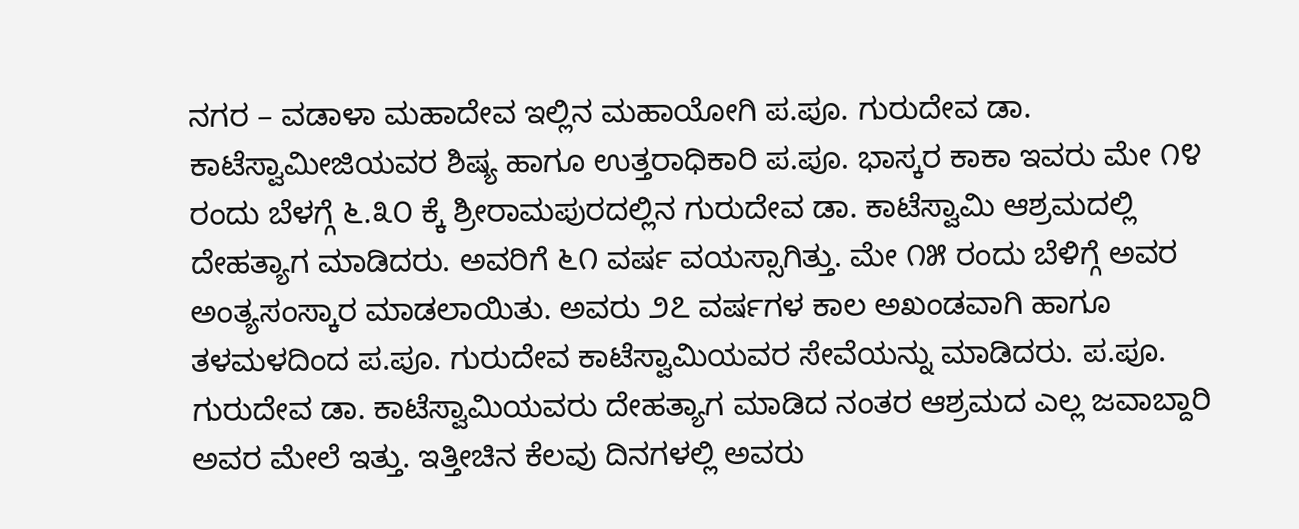ನಗರ – ವಡಾಳಾ ಮಹಾದೇವ ಇಲ್ಲಿನ ಮಹಾಯೋಗಿ ಪ.ಪೂ. ಗುರುದೇವ ಡಾ. ಕಾಟೆಸ್ವಾಮೀಜಿಯವರ ಶಿಷ್ಯ ಹಾಗೂ ಉತ್ತರಾಧಿಕಾರಿ ಪ.ಪೂ. ಭಾಸ್ಕರ ಕಾಕಾ ಇವರು ಮೇ ೧೪ ರಂದು ಬೆಳಗ್ಗೆ ೬.೩೦ ಕ್ಕೆ ಶ್ರೀರಾಮಪುರದಲ್ಲಿನ ಗುರುದೇವ ಡಾ. ಕಾಟೆಸ್ವಾಮಿ ಆಶ್ರಮದಲ್ಲಿ ದೇಹತ್ಯಾಗ ಮಾಡಿದರು. ಅವರಿಗೆ ೬೧ ವರ್ಷ ವಯಸ್ಸಾಗಿತ್ತು. ಮೇ ೧೫ ರಂದು ಬೆಳಿಗ್ಗೆ ಅವರ ಅಂತ್ಯಸಂಸ್ಕಾರ ಮಾಡಲಾಯಿತು. ಅವರು ೨೭ ವರ್ಷಗಳ ಕಾಲ ಅಖಂಡವಾಗಿ ಹಾಗೂ ತಳಮಳದಿಂದ ಪ.ಪೂ. ಗುರುದೇವ ಕಾಟೆಸ್ವಾಮಿಯವರ ಸೇವೆಯನ್ನು ಮಾಡಿದರು. ಪ.ಪೂ. ಗುರುದೇವ ಡಾ. ಕಾಟೆಸ್ವಾಮಿಯವರು ದೇಹತ್ಯಾಗ ಮಾಡಿದ ನಂತರ ಆಶ್ರಮದ ಎಲ್ಲ ಜವಾಬ್ದಾರಿ ಅವರ ಮೇಲೆ ಇತ್ತು. ಇತ್ತೀಚಿನ ಕೆಲವು ದಿನಗಳಲ್ಲಿ ಅವರು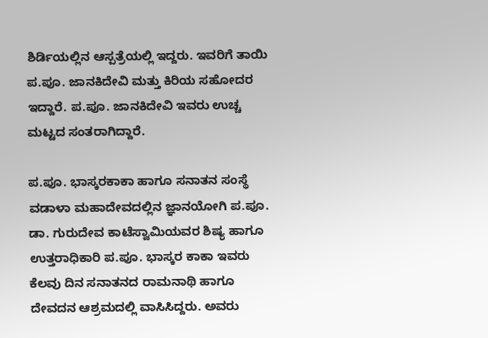ಶಿರ್ಡಿಯಲ್ಲಿನ ಆಸ್ಪತ್ರೆಯಲ್ಲಿ ಇದ್ದರು. ಇವರಿಗೆ ತಾಯಿ ಪ.ಪೂ. ಜಾನಕಿದೇವಿ ಮತ್ತು ಕಿರಿಯ ಸಹೋದರ ಇದ್ದಾರೆ. ಪ.ಪೂ. ಜಾನಕಿದೇವಿ ಇವರು ಉಚ್ಚ ಮಟ್ಟದ ಸಂತರಾಗಿದ್ದಾರೆ.

ಪ.ಪೂ. ಭಾಸ್ಕರಕಾಕಾ ಹಾಗೂ ಸನಾತನ ಸಂಸ್ಥೆ
ವಡಾಳಾ ಮಹಾದೇವದಲ್ಲಿನ ಜ್ಞಾನಯೋಗಿ ಪ.ಪೂ. ಡಾ. ಗುರುದೇವ ಕಾಟೆಸ್ವಾಮಿಯವರ ಶಿಷ್ಯ ಹಾಗೂ ಉತ್ತರಾಧಿಕಾರಿ ಪ.ಪೂ. ಭಾಸ್ಕರ ಕಾಕಾ ಇವರು ಕೆಲವು ದಿನ ಸನಾತನದ ರಾಮನಾಥಿ ಹಾಗೂ ದೇವದನ ಆಶ್ರಮದಲ್ಲಿ ವಾಸಿಸಿದ್ದರು. ಅವರು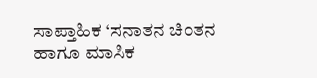ಸಾಪ್ತಾಹಿಕ ‘ಸನಾತನ ಚಿಂತನ ಹಾಗೂ ಮಾಸಿಕ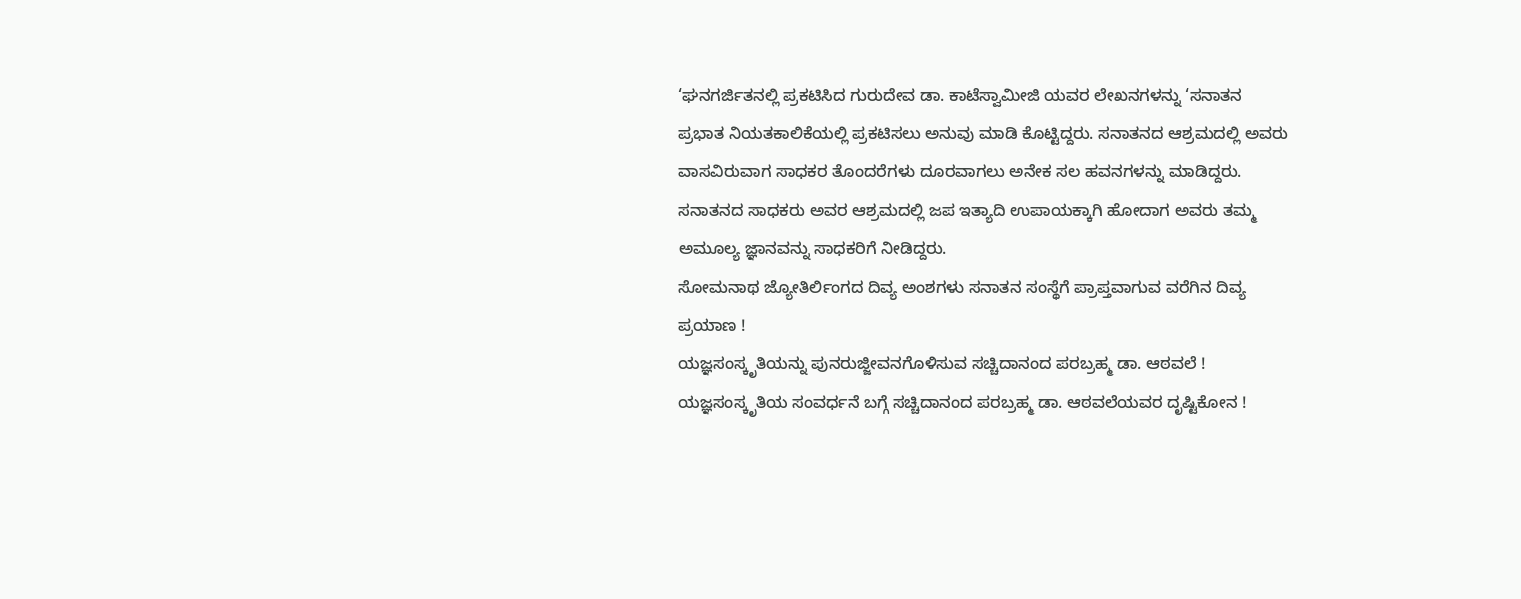‘ಘನಗರ್ಜಿತನಲ್ಲಿ ಪ್ರಕಟಿಸಿದ ಗುರುದೇವ ಡಾ. ಕಾಟೆಸ್ವಾಮೀಜಿ ಯವರ ಲೇಖನಗಳನ್ನು ‘ಸನಾತನ ಪ್ರಭಾತ ನಿಯತಕಾಲಿಕೆಯಲ್ಲಿ ಪ್ರಕಟಿಸಲು ಅನುವು ಮಾಡಿ ಕೊಟ್ಟಿದ್ದರು. ಸನಾತನದ ಆಶ್ರಮದಲ್ಲಿ ಅವರು ವಾಸವಿರುವಾಗ ಸಾಧಕರ ತೊಂದರೆಗಳು ದೂರವಾಗಲು ಅನೇಕ ಸಲ ಹವನಗಳನ್ನು ಮಾಡಿದ್ದರು. ಸನಾತನದ ಸಾಧಕರು ಅವರ ಆಶ್ರಮದಲ್ಲಿ ಜಪ ಇತ್ಯಾದಿ ಉಪಾಯಕ್ಕಾಗಿ ಹೋದಾಗ ಅವರು ತಮ್ಮ ಅಮೂಲ್ಯ ಜ್ಞಾನವನ್ನು ಸಾಧಕರಿಗೆ ನೀಡಿದ್ದರು.
ಸೋಮನಾಥ ಜ್ಯೋತಿರ್ಲಿಂಗದ ದಿವ್ಯ ಅಂಶಗಳು ಸನಾತನ ಸಂಸ್ಥೆಗೆ ಪ್ರಾಪ್ತವಾಗುವ ವರೆಗಿನ ದಿವ್ಯ ಪ್ರಯಾಣ !
ಯಜ್ಞಸಂಸ್ಕೃತಿಯನ್ನು ಪುನರುಜ್ಜೀವನಗೊಳಿಸುವ ಸಚ್ಚಿದಾನಂದ ಪರಬ್ರಹ್ಮ ಡಾ. ಆಠವಲೆ !
ಯಜ್ಞಸಂಸ್ಕೃತಿಯ ಸಂವರ್ಧನೆ ಬಗ್ಗೆ ಸಚ್ಚಿದಾನಂದ ಪರಬ್ರಹ್ಮ ಡಾ. ಆಠವಲೆಯವರ ದೃಷ್ಟಿಕೋನ !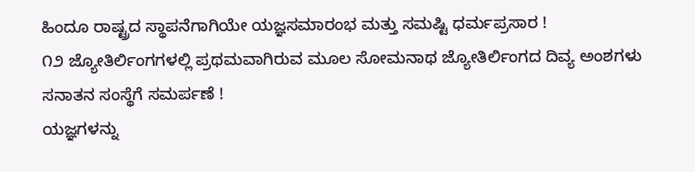ಹಿಂದೂ ರಾಷ್ಟ್ರದ ಸ್ಥಾಪನೆಗಾಗಿಯೇ ಯಜ್ಞಸಮಾರಂಭ ಮತ್ತು ಸಮಷ್ಟಿ ಧರ್ಮಪ್ರಸಾರ !
೧೨ ಜ್ಯೋತಿರ್ಲಿಂಗಗಳಲ್ಲಿ ಪ್ರಥಮವಾಗಿರುವ ಮೂಲ ಸೋಮನಾಥ ಜ್ಯೋತಿರ್ಲಿಂಗದ ದಿವ್ಯ ಅಂಶಗಳು ಸನಾತನ ಸಂಸ್ಥೆಗೆ ಸಮರ್ಪಣೆ !
ಯಜ್ಞಗಳನ್ನು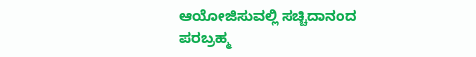ಆಯೋಜಿಸುವಲ್ಲಿ ಸಚ್ಚಿದಾನಂದ ಪರಬ್ರಹ್ಮ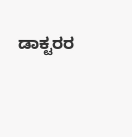ಡಾಕ್ಟರರ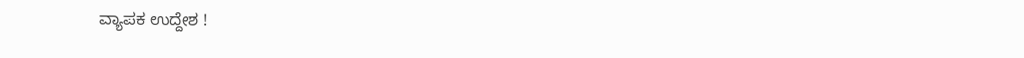ವ್ಯಾಪಕ ಉದ್ದೇಶ !